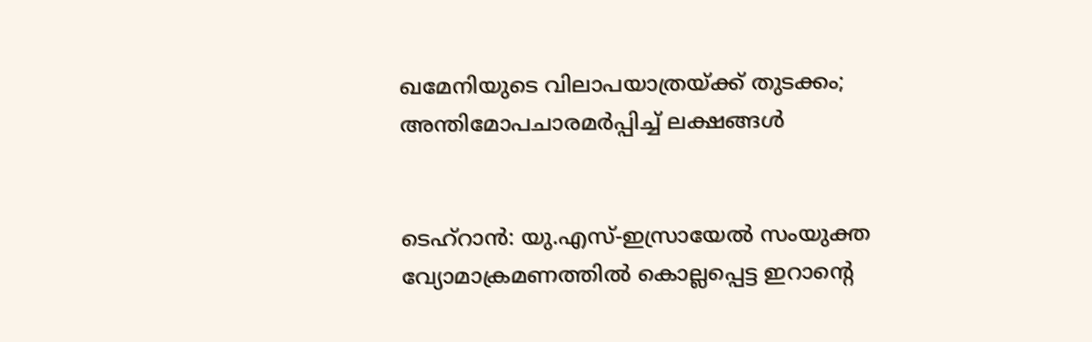ഖമേനിയുടെ വിലാപയാത്രയ്ക്ക് തുടക്കം; അന്തിമോപചാരമർപ്പിച്ച് ലക്ഷങ്ങൾ


ടെഹ്റാൻ: യു.എസ്-ഇസ്രായേൽ സംയുക്ത വ്യോമാക്രമണത്തിൽ കൊല്ലപ്പെട്ട ഇറാന്റെ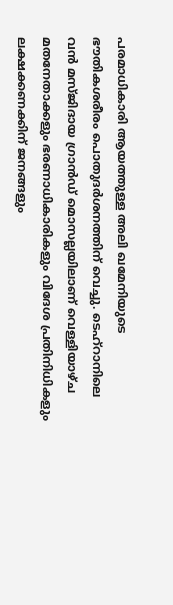പരമാധികാരി ആയത്തുള്ള അലി ഖമേനിയുടെ ഭൗതികശരീരം പൊതുദർശനത്തിന് വെച്ചു. ടെഹ്റാനിലെ വൻ മസ്ജിദായ ഗ്രാൻഡ് മൊസല്ലയിലാണ് വെള്ളിയാഴ്ച മതനേതാക്കളും ഭരണാധികാരികളും വിദേശ പ്രതിനിധികളും ലക്ഷക്കണക്കിന് ജനങ്ങളും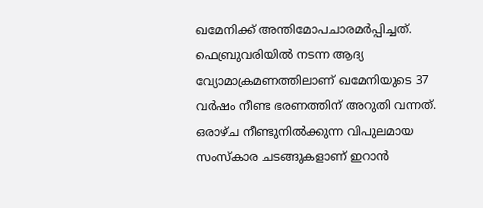ഖമേനിക്ക് അന്തിമോപചാരമർപ്പിച്ചത്. ഫെബ്രുവരിയിൽ നടന്ന ആദ്യ വ്യോമാക്രമണത്തിലാണ് ഖമേനിയുടെ 37 വർഷം നീണ്ട ഭരണത്തിന് അറുതി വന്നത്. ഒരാഴ്ച നീണ്ടുനിൽക്കുന്ന വിപുലമായ സംസ്കാര ചടങ്ങുകളാണ് ഇറാൻ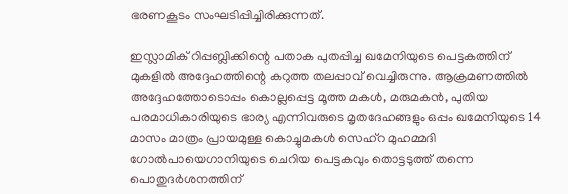ഭരണകൂടം സംഘടിപ്പിച്ചിരിക്കുന്നത്.

ഇസ്ലാമിക് റിപ്പബ്ലിക്കിന്റെ പതാക പുതപ്പിച്ച ഖമേനിയുടെ പെട്ടകത്തിന് മുകളിൽ അദ്ദേഹത്തിന്റെ കറുത്ത തലപ്പാവ് വെച്ചിരുന്നു. ആക്രമണത്തിൽ അദ്ദേഹത്തോടൊപ്പം കൊല്ലപ്പെട്ട മൂത്ത മകൾ, മരുമകൻ, പുതിയ പരമാധികാരിയുടെ ഭാര്യ എന്നിവരുടെ മൃതദേഹങ്ങളും ഒപ്പം ഖമേനിയുടെ 14 മാസം മാത്രം പ്രായമുള്ള കൊച്ചുമകൾ സെഹ്‌റ മുഹമ്മദി ഗോൽപായെഗാനിയുടെ ചെറിയ പെട്ടകവും തൊട്ടടുത്ത് തന്നെ പൊതുദർശനത്തിന്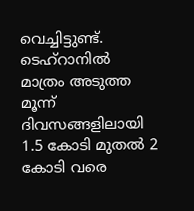വെച്ചിട്ടുണ്ട്. ടെഹ്റാനിൽ മാത്രം അടുത്ത മൂന്ന് ദിവസങ്ങളിലായി 1.5 കോടി മുതൽ 2 കോടി വരെ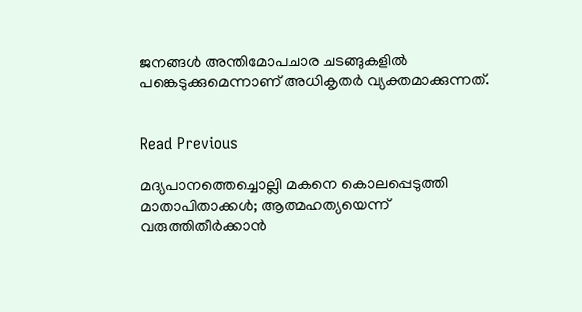ജനങ്ങൾ അന്തിമോപചാര ചടങ്ങുകളിൽ പങ്കെടുക്കുമെന്നാണ് അധികൃതർ വ്യക്തമാക്കുന്നത്.


Read Previous

മദ്യപാനത്തെച്ചൊല്ലി മകനെ കൊലപ്പെടുത്തി മാതാപിതാക്കൾ; ആത്മഹത്യയെന്ന് വരുത്തിതീർക്കാൻ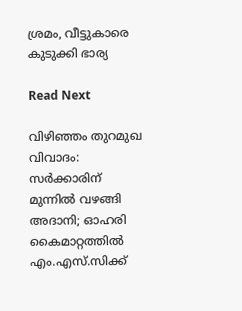ശ്രമം, വീട്ടുകാരെ കുടുക്കി ഭാര്യ

Read Next

വിഴിഞ്ഞം തുറമുഖ വിവാദം: സര്‍ക്കാരിന് മുന്നില്‍ വഴങ്ങി അദാനി; ഓഹരി കൈമാറ്റത്തില്‍ എം.എസ്.സിക്ക്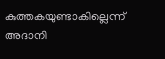കുത്തകയുണ്ടാകില്ലെന്ന് അദാനി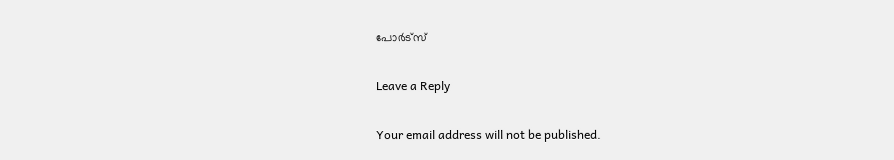പോര്‍ട്‌സ്

Leave a Reply

Your email address will not be published.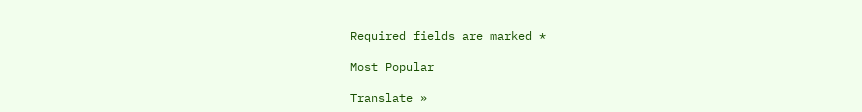Required fields are marked *

Most Popular

Translate »